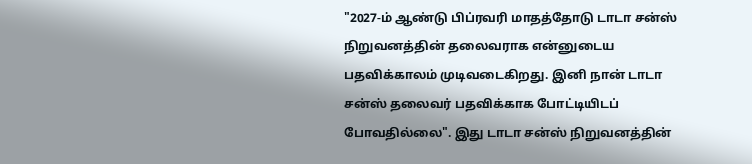"2027-ம் ஆண்டு பிப்ரவரி மாதத்தோடு டாடா சன்ஸ் நிறுவனத்தின் தலைவராக என்னுடைய பதவிக்காலம் முடிவடைகிறது. இனி நான் டாடா சன்ஸ் தலைவர் பதவிக்காக போட்டியிடப் போவதில்லை". இது டாடா சன்ஸ் நிறுவனத்தின்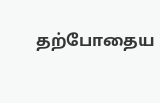தற்போதைய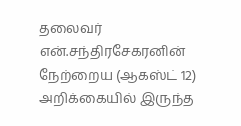தலைவர் என்.சந்திரசேகரனின் நேற்றைய (ஆகஸ்ட் 12) அறிக்கையில் இருந்த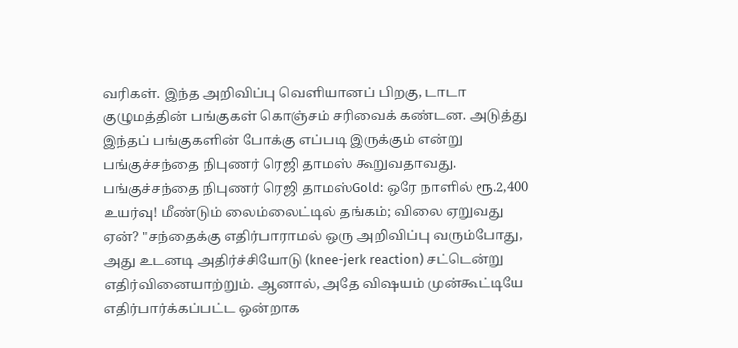வரிகள். இந்த அறிவிப்பு வெளியானப் பிறகு, டாடா குழுமத்தின் பங்குகள் கொஞ்சம் சரிவைக் கண்டன. அடுத்து இந்தப் பங்குகளின் போக்கு எப்படி இருக்கும் என்று பங்குச்சந்தை நிபுணர் ரெஜி தாமஸ் கூறுவதாவது. பங்குச்சந்தை நிபுணர் ரெஜி தாமஸ்Gold: ஒரே நாளில் ரூ.2,400 உயர்வு! மீண்டும் லைம்லைட்டில் தங்கம்; விலை ஏறுவது ஏன்? "சந்தைக்கு எதிர்பாராமல் ஒரு அறிவிப்பு வரும்போது, அது உடனடி அதிர்ச்சியோடு (knee-jerk reaction) சட்டென்று எதிர்வினையாற்றும். ஆனால், அதே விஷயம் முன்கூட்டியே எதிர்பார்க்கப்பட்ட ஒன்றாக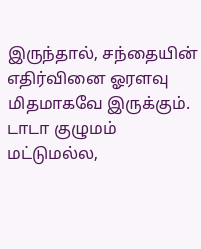இருந்தால், சந்தையின் எதிர்வினை ஓரளவு மிதமாகவே இருக்கும். டாடா குழுமம் மட்டுமல்ல,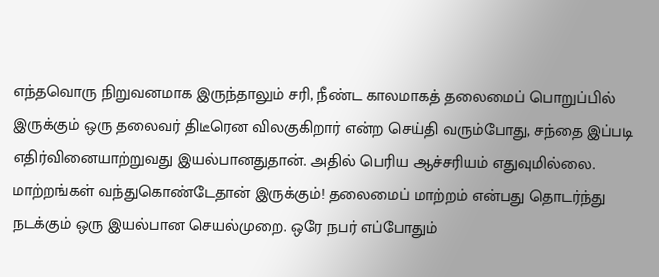எந்தவொரு நிறுவனமாக இருந்தாலும் சரி, நீண்ட காலமாகத் தலைமைப் பொறுப்பில் இருக்கும் ஒரு தலைவர் திடீரென விலகுகிறார் என்ற செய்தி வரும்போது, சந்தை இப்படி எதிர்வினையாற்றுவது இயல்பானதுதான். அதில் பெரிய ஆச்சரியம் எதுவுமில்லை. மாற்றங்கள் வந்துகொண்டேதான் இருக்கும்! தலைமைப் மாற்றம் என்பது தொடர்ந்து நடக்கும் ஒரு இயல்பான செயல்முறை. ஒரே நபர் எப்போதும்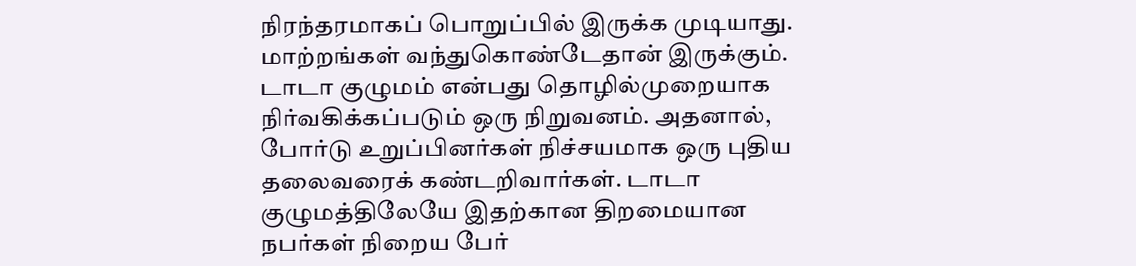நிரந்தரமாகப் பொறுப்பில் இருக்க முடியாது. மாற்றங்கள் வந்துகொண்டேதான் இருக்கும். டாடா குழுமம் என்பது தொழில்முறையாக நிர்வகிக்கப்படும் ஒரு நிறுவனம். அதனால், போர்டு உறுப்பினர்கள் நிச்சயமாக ஒரு புதிய தலைவரைக் கண்டறிவார்கள். டாடா குழுமத்திலேயே இதற்கான திறமையான நபர்கள் நிறைய பேர்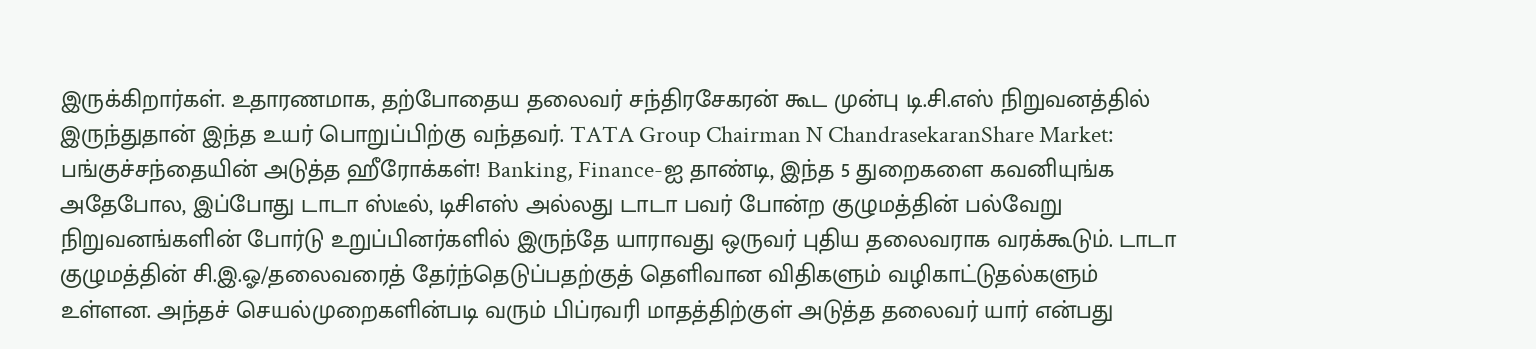இருக்கிறார்கள். உதாரணமாக, தற்போதைய தலைவர் சந்திரசேகரன் கூட முன்பு டி.சி.எஸ் நிறுவனத்தில் இருந்துதான் இந்த உயர் பொறுப்பிற்கு வந்தவர். TATA Group Chairman N ChandrasekaranShare Market: பங்குச்சந்தையின் அடுத்த ஹீரோக்கள்! Banking, Finance-ஐ தாண்டி, இந்த 5 துறைகளை கவனியுங்க அதேபோல, இப்போது டாடா ஸ்டீல், டிசிஎஸ் அல்லது டாடா பவர் போன்ற குழுமத்தின் பல்வேறு நிறுவனங்களின் போர்டு உறுப்பினர்களில் இருந்தே யாராவது ஒருவர் புதிய தலைவராக வரக்கூடும். டாடா குழுமத்தின் சி.இ.ஓ/தலைவரைத் தேர்ந்தெடுப்பதற்குத் தெளிவான விதிகளும் வழிகாட்டுதல்களும் உள்ளன. அந்தச் செயல்முறைகளின்படி வரும் பிப்ரவரி மாதத்திற்குள் அடுத்த தலைவர் யார் என்பது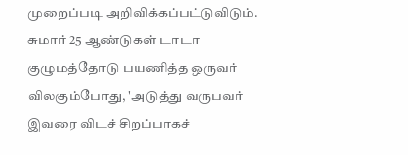முறைப்படி அறிவிக்கப்பட்டுவிடும். சுமார் 25 ஆண்டுகள் டாடா குழுமத்தோடு பயணித்த ஒருவர் விலகும்போது, 'அடுத்து வருபவர் இவரை விடச் சிறப்பாகச்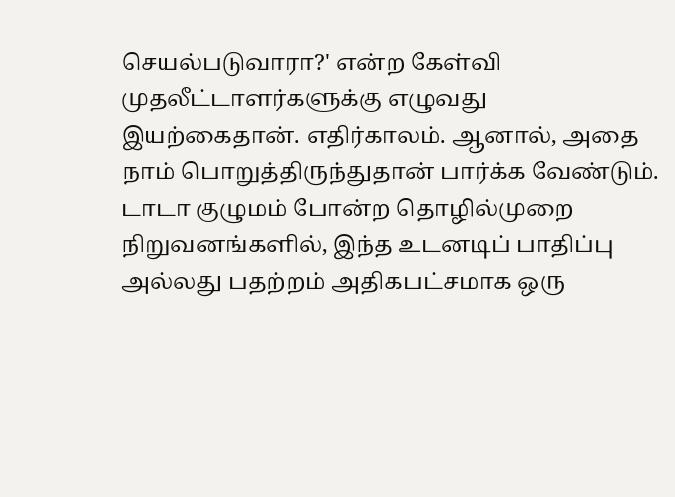செயல்படுவாரா?' என்ற கேள்வி முதலீட்டாளர்களுக்கு எழுவது இயற்கைதான். எதிர்காலம். ஆனால், அதை நாம் பொறுத்திருந்துதான் பார்க்க வேண்டும். டாடா குழுமம் போன்ற தொழில்முறை நிறுவனங்களில், இந்த உடனடிப் பாதிப்பு அல்லது பதற்றம் அதிகபட்சமாக ஒரு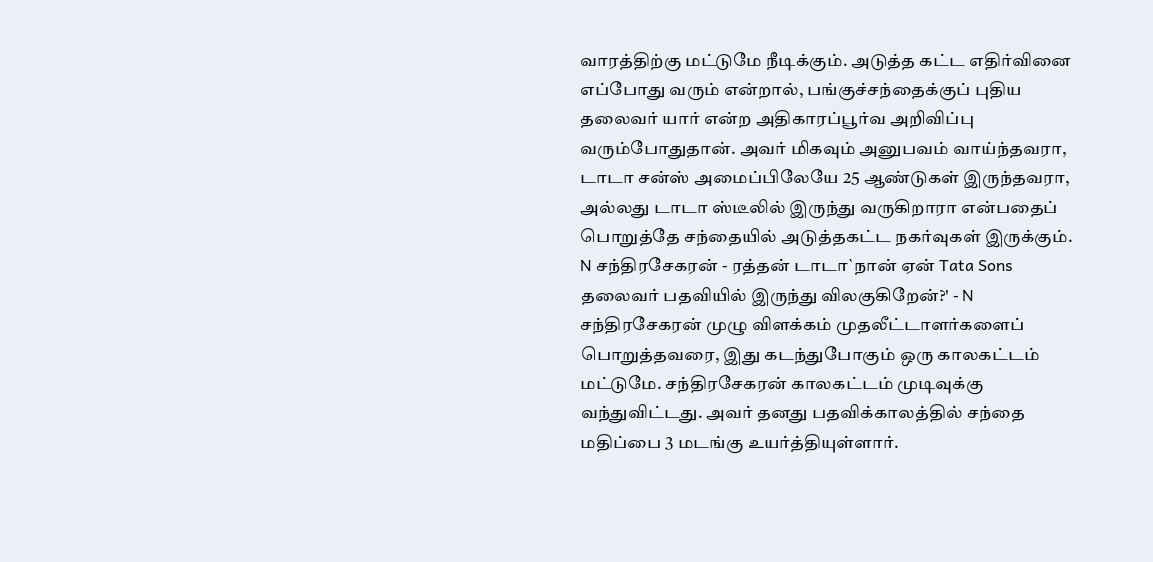வாரத்திற்கு மட்டுமே நீடிக்கும். அடுத்த கட்ட எதிர்வினை எப்போது வரும் என்றால், பங்குச்சந்தைக்குப் புதிய தலைவர் யார் என்ற அதிகாரப்பூர்வ அறிவிப்பு வரும்போதுதான். அவர் மிகவும் அனுபவம் வாய்ந்தவரா, டாடா சன்ஸ் அமைப்பிலேயே 25 ஆண்டுகள் இருந்தவரா, அல்லது டாடா ஸ்டீலில் இருந்து வருகிறாரா என்பதைப் பொறுத்தே சந்தையில் அடுத்தகட்ட நகர்வுகள் இருக்கும். N சந்திரசேகரன் - ரத்தன் டாடா`நான் ஏன் Tata Sons தலைவர் பதவியில் இருந்து விலகுகிறேன்?' - N சந்திரசேகரன் முழு விளக்கம் முதலீட்டாளர்களைப் பொறுத்தவரை, இது கடந்துபோகும் ஒரு காலகட்டம் மட்டுமே. சந்திரசேகரன் காலகட்டம் முடிவுக்கு வந்துவிட்டது. அவர் தனது பதவிக்காலத்தில் சந்தை மதிப்பை 3 மடங்கு உயர்த்தியுள்ளார்.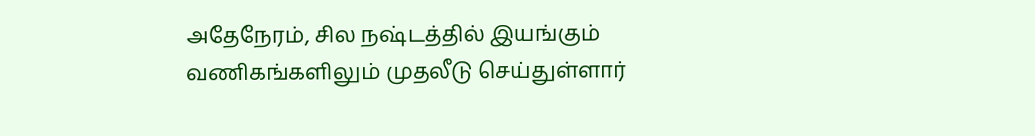அதேநேரம், சில நஷ்டத்தில் இயங்கும் வணிகங்களிலும் முதலீடு செய்துள்ளார்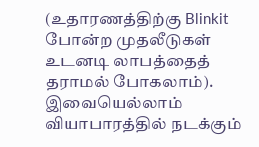(உதாரணத்திற்கு Blinkit போன்ற முதலீடுகள் உடனடி லாபத்தைத் தராமல் போகலாம்). இவையெல்லாம் வியாபாரத்தில் நடக்கும்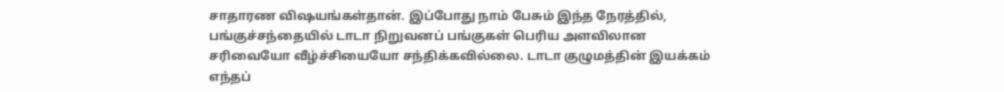சாதாரண விஷயங்கள்தான். இப்போது நாம் பேசும் இந்த நேரத்தில், பங்குச்சந்தையில் டாடா நிறுவனப் பங்குகள் பெரிய அளவிலான சரிவையோ வீழ்ச்சியையோ சந்திக்கவில்லை. டாடா குழுமத்தின் இயக்கம் எந்தப்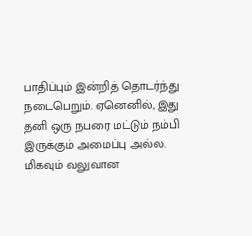பாதிப்பும் இன்றித் தொடர்ந்து நடைபெறும். ஏனெனில், இது தனி ஒரு நபரை மட்டும் நம்பி இருக்கும் அமைப்பு அல்ல. மிகவும் வலுவான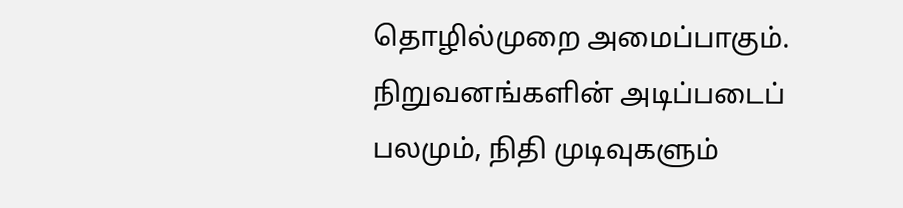தொழில்முறை அமைப்பாகும். நிறுவனங்களின் அடிப்படைப் பலமும், நிதி முடிவுகளும்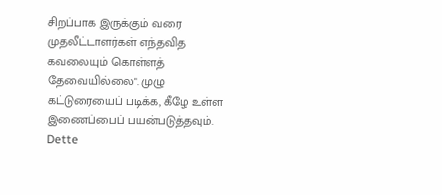சிறப்பாக இருக்கும் வரை முதலீட்டாளர்கள் எந்தவித கவலையும் கொள்ளத் தேவையில்லை". முழு கட்டுரையைப் படிக்க, கீழே உள்ள இணைப்பைப் பயன்படுத்தவும்.
Dette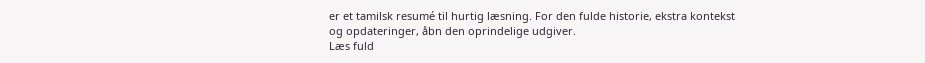er et tamilsk resumé til hurtig læsning. For den fulde historie, ekstra kontekst og opdateringer, åbn den oprindelige udgiver.
Læs fuld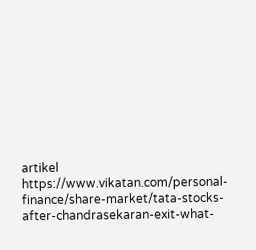artikel
https://www.vikatan.com/personal-finance/share-market/tata-stocks-after-chandrasekaran-exit-what-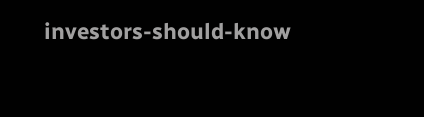investors-should-know